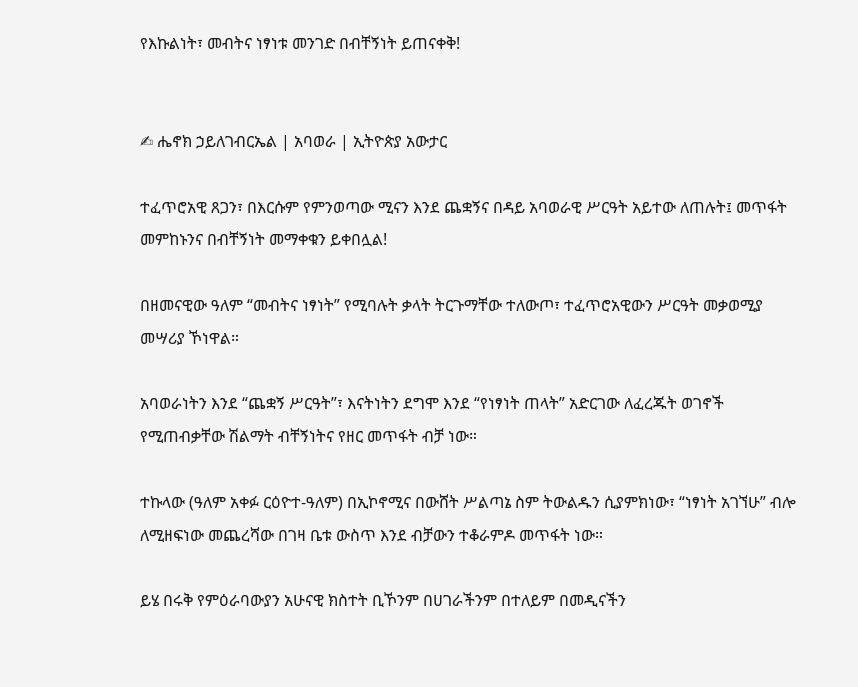የእኩልነት፣ መብትና ነፃነቱ መንገድ በብቸኝነት ይጠናቀቅ!


✍ ሔኖክ ኃይለገብርኤል | አባወራ | ኢትዮጵያ አውታር

ተፈጥሮአዊ ጸጋን፣ በእርሱም የምንወጣው ሚናን እንደ ጨቋኝና በዳይ አባወራዊ ሥርዓት አይተው ለጠሉት፤ መጥፋት መምከኑንና በብቸኝነት መማቀቁን ይቀበሏል!

በዘመናዊው ዓለም “መብትና ነፃነት” የሚባሉት ቃላት ትርጉማቸው ተለውጦ፣ ተፈጥሮአዊውን ሥርዓት መቃወሚያ መሣሪያ ኾነዋል።

አባወራነትን እንደ “ጨቋኝ ሥርዓት”፣ እናትነትን ደግሞ እንደ “የነፃነት ጠላት” አድርገው ለፈረጁት ወገኖች የሚጠብቃቸው ሽልማት ብቸኝነትና የዘር መጥፋት ብቻ ነው።

ተኩላው (ዓለም አቀፉ ርዕዮተ-ዓለም) በኢኮኖሚና በውሸት ሥልጣኔ ስም ትውልዱን ሲያምክነው፣ “ነፃነት አገኘሁ” ብሎ ለሚዘፍነው መጨረሻው በገዛ ቤቱ ውስጥ እንደ ብቻውን ተቆራምዶ መጥፋት ነው።

ይሄ በሩቅ የምዕራባውያን አሁናዊ ክስተት ቢኾንም በሀገራችንም በተለይም በመዲናችን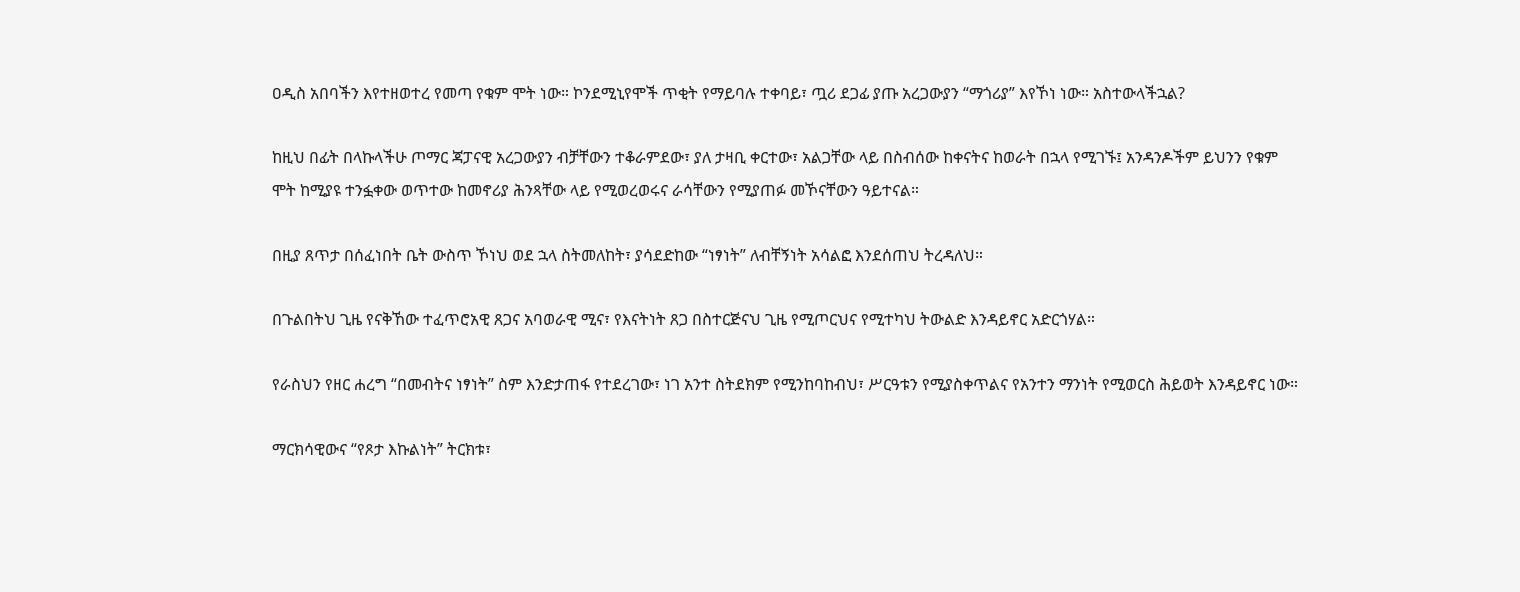ዐዲስ አበባችን እየተዘወተረ የመጣ የቁም ሞት ነው። ኮንደሚኒየሞች ጥቂት የማይባሉ ተቀባይ፣ ጧሪ ደጋፊ ያጡ አረጋውያን “ማጎሪያ” እየኾነ ነው። አስተውላችኋል?

ከዚህ በፊት በላኩላችሁ ጦማር ጃፓናዊ አረጋውያን ብቻቸውን ተቆራምደው፣ ያለ ታዛቢ ቀርተው፣ አልጋቸው ላይ በስብሰው ከቀናትና ከወራት በኋላ የሚገኙ፤ አንዳንዶችም ይህንን የቁም ሞት ከሚያዩ ተንፏቀው ወጥተው ከመኖሪያ ሕንጻቸው ላይ የሚወረወሩና ራሳቸውን የሚያጠፉ መኾናቸውን ዓይተናል።

በዚያ ጸጥታ በሰፈነበት ቤት ውስጥ ኾነህ ወደ ኋላ ስትመለከት፣ ያሳደድከው “ነፃነት” ለብቸኝነት አሳልፎ እንደሰጠህ ትረዳለህ።

በጉልበትህ ጊዜ የናቅኸው ተፈጥሮአዊ ጸጋና አባወራዊ ሚና፣ የእናትነት ጸጋ በስተርጅናህ ጊዜ የሚጦርህና የሚተካህ ትውልድ እንዳይኖር አድርጎሃል።

የራስህን የዘር ሐረግ “በመብትና ነፃነት” ስም እንድታጠፋ የተደረገው፣ ነገ አንተ ስትደክም የሚንከባከብህ፣ ሥርዓቱን የሚያስቀጥልና የአንተን ማንነት የሚወርስ ሕይወት እንዳይኖር ነው።

ማርክሳዊውና “የጾታ እኩልነት” ትርክቱ፣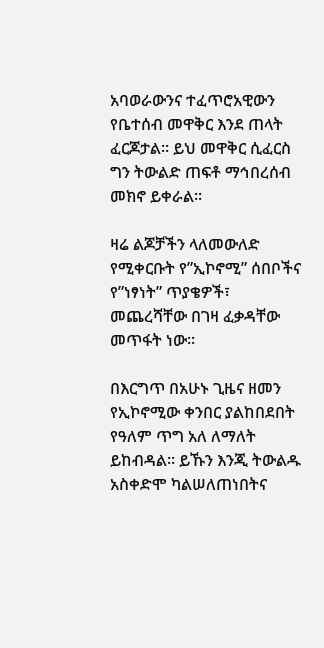አባወራውንና ተፈጥሮአዊውን የቤተሰብ መዋቅር እንደ ጠላት ፈርጆታል። ይህ መዋቅር ሲፈርስ ግን ትውልድ ጠፍቶ ማኅበረሰብ መክኖ ይቀራል።

ዛሬ ልጆቻችን ላለመውለድ የሚቀርቡት የ”ኢኮኖሚ” ሰበቦችና የ”ነፃነት” ጥያቄዎች፣ መጨረሻቸው በገዛ ፈቃዳቸው መጥፋት ነው።

በእርግጥ በአሁኑ ጊዜና ዘመን የኢኮኖሚው ቀንበር ያልከበደበት የዓለም ጥግ አለ ለማለት ይከብዳል። ይኹን እንጂ ትውልዱ አስቀድሞ ካልሠለጠነበትና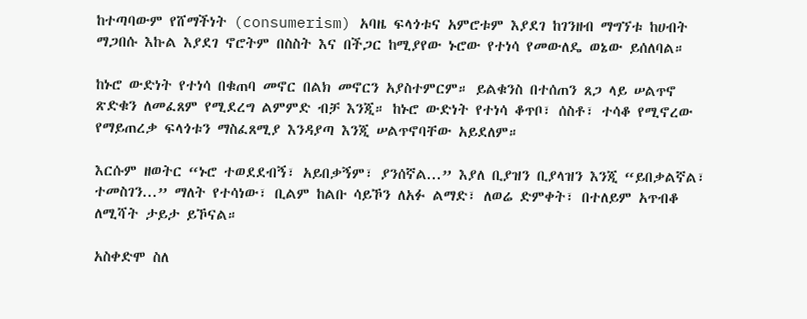ከተጣባውም የሸማችነት (consumerism) አባዜ ፍላጎቱና አምሮቱም እያደገ ከገንዘብ ማግኘቱ ከሀብት ማጋበሱ እኩል እያደገ ኖሮትም በስስት እና በችጋር ከሚያየው ኑሮው የተነሳ የመውለዴ ወኔው ይሰለባል።

ከኑሮ ውድነት የተነሳ በቁጠባ መኖር በልክ መኖርን አያስተምርም። ይልቁንስ በተሰጠን ጸጋ ላይ ሠልጥኖ ጽድቁን ለመፈጸም የሚደረግ ልምምድ ብቻ እንጂ። ከኑሮ ውድነት የተነሳ ቆጥቦ፣ ሰስቶ፣ ተሳቆ የሚኖረው የማይጠረቃ ፍላጎቱን ማስፈጸሚያ እንዳያጣ እንጂ ሠልጥኖባቸው አይደለም።

እርሱም ዘወትር “ኑሮ ተወደደብኝ፣ አይበቃኝም፣ ያንሰኛል...” እያለ ቢያዝን ቢያላዝን እንጂ “ይበቃልኛል፣ ተመስገን...” ማለት የተሳነው፣ ቢልም ከልቡ ሳይኾን ለአፉ ልማድ፣ ለወሬ ድምቀት፣ በተለይም አጥብቆ ለሚሻት ታይታ ይኾናል።

አስቀድሞ ስለ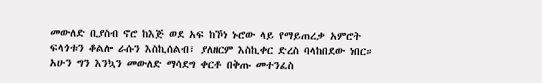መውለድ ቢያስብ ኖሮ ከእጅ ወደ አፍ ከኾነ ኑሮው ላይ የማይጠረቃ አምሮት ፍላጎቱን ቆልሎ ራሱን እስኪሰልብ፣ ያለዘርም እስኪቀር ድረስ ባላከበደው ነበር። አሁን ግን እንኳን መውለድ ማሳደግ ቀርቶ በቅጡ መተንፈስ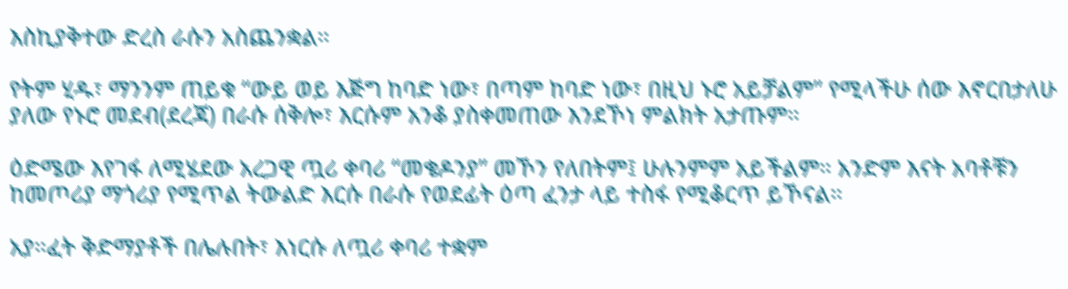እስኪያቅተው ድረስ ራሱን አስጨንቋል።

የትም ሂዱ፣ ማንንም ጠይቁ “ውይ ወይ እጅግ ከባድ ነው፣ በጣም ከባድ ነው፣ በዚህ ኑሮ አይቻልም” የሚላችሁ ሰው እኖርበታለሁ ያለው የኑሮ መደብ(ደረጃ) በራሱ ሰቅሎ፣ እርሱም አንቆ ያስቀመጠው እንደኾነ ምልክት አታጡም።

ዕድሜው እየገፋ ለሚሄደው አረጋዊ ጧሪ ቀባሪ “መቄዶንያ” መኾን የለበትም፤ ሁሉንምም አይችልም። አንድም እናት አባቶቹን ከመጦሪያ ማጎሪያ የሚጥል ትውልድ እርሱ በራሱ የወደፊት ዕጣ ፈንታ ላይ ተስፋ የሚቆርጥ ይኾናል።

አያ።ፈት ቅድማያቶች በሌሉበት፣ እነርሱ ለጧሪ ቀባሪ ተቋም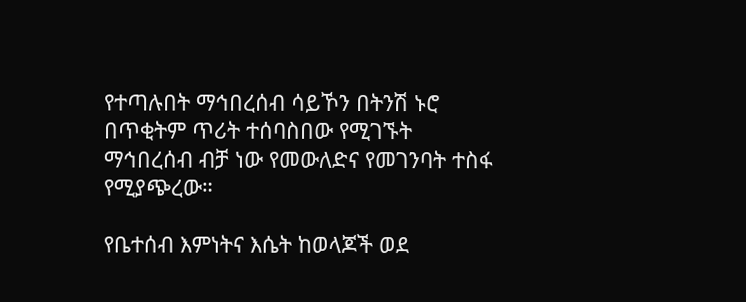የተጣሉበት ማኅበረሰብ ሳይኾን በትንሽ ኑሮ በጥቂትም ጥሪት ተሰባስበው የሚገኙት ማኅበረሰብ ብቻ ነው የመውለድና የመገንባት ተስፋ የሚያጭረው።

የቤተሰብ እምነትና እሴት ከወላጆች ወደ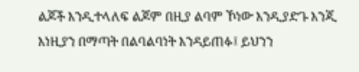ልጆች እንዲተላለፍ ልጆም በዚያ ልባም ኾነው እንዲያድጉ እንጂ እነዚያን በማጣት በልባልባነት እንዳይጠፉ፤ ይህንን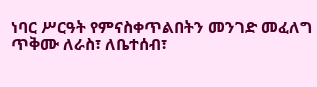ነባር ሥርዓት የምናስቀጥልበትን መንገድ መፈለግ ጥቅሙ ለራስ፣ ለቤተሰብ፣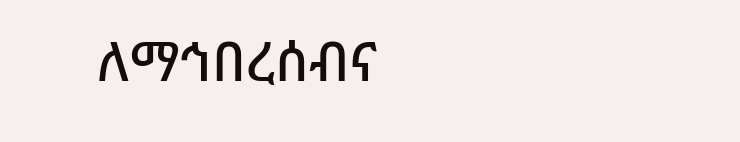ለማኅበረሰብና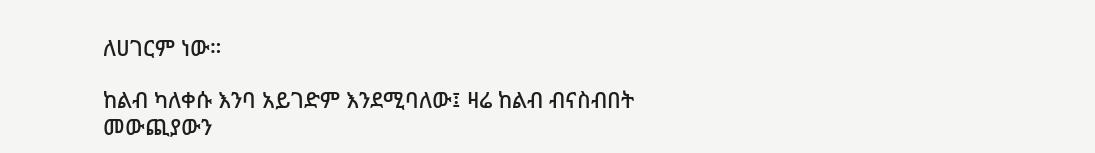ለሀገርም ነው።

ከልብ ካለቀሱ እንባ አይገድም እንደሚባለው፤ ዛሬ ከልብ ብናስብበት መውጪያውን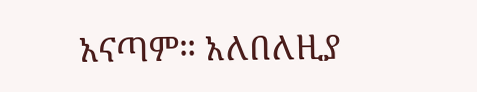አናጣም። አለበለዚያ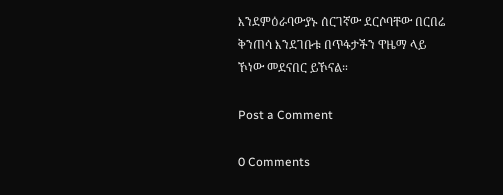እንደምዕራባውያኑ ሰርገኛው ደርሶባቸው በርበሬ ቅንጠሳ እንደገቡቱ በጥፋታችን ዋዜማ ላይ ኾነው መደናበር ይኾናል።

Post a Comment

0 Comments